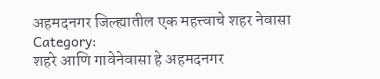अहमदनगर जिल्ह्यातील एक महत्त्वाचे शहर नेवासा
Category:
शहरे आणि गावेनेवासा हे अहमदनगर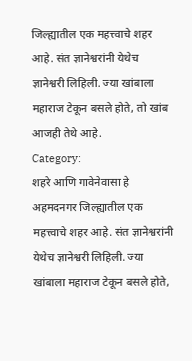जिल्ह्यातील एक महत्त्वाचे शहर आहे. संत ज्ञानेश्वरांनी येथेच ज्ञानेश्वरी लिहिली. ज्या खांबाला महाराज टेकून बसले होते, तो खांब आजही तेथे आहे.
Category:
शहरे आणि गावेनेवासा हे अहमदनगर जिल्ह्यातील एक महत्त्वाचे शहर आहे. संत ज्ञानेश्वरांनी येथेच ज्ञानेश्वरी लिहिली. ज्या खांबाला महाराज टेकून बसले होते,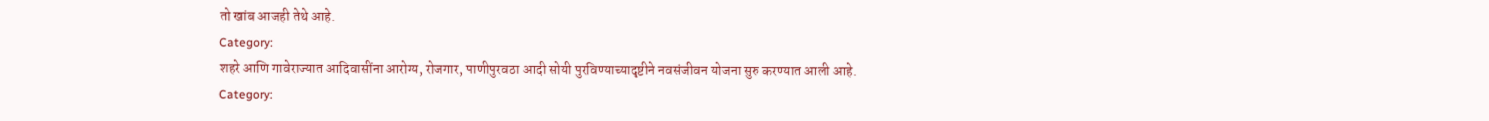तो खांब आजही तेथे आहे.
Category:
शहरे आणि गावेराज्यात आदिवासींना आरोग्य, रोजगार, पाणीपुरवठा आदी सोयी पुरविण्याच्यादृष्टीने नवसंजीवन योजना सुरु करण्यात आली आहे.
Category: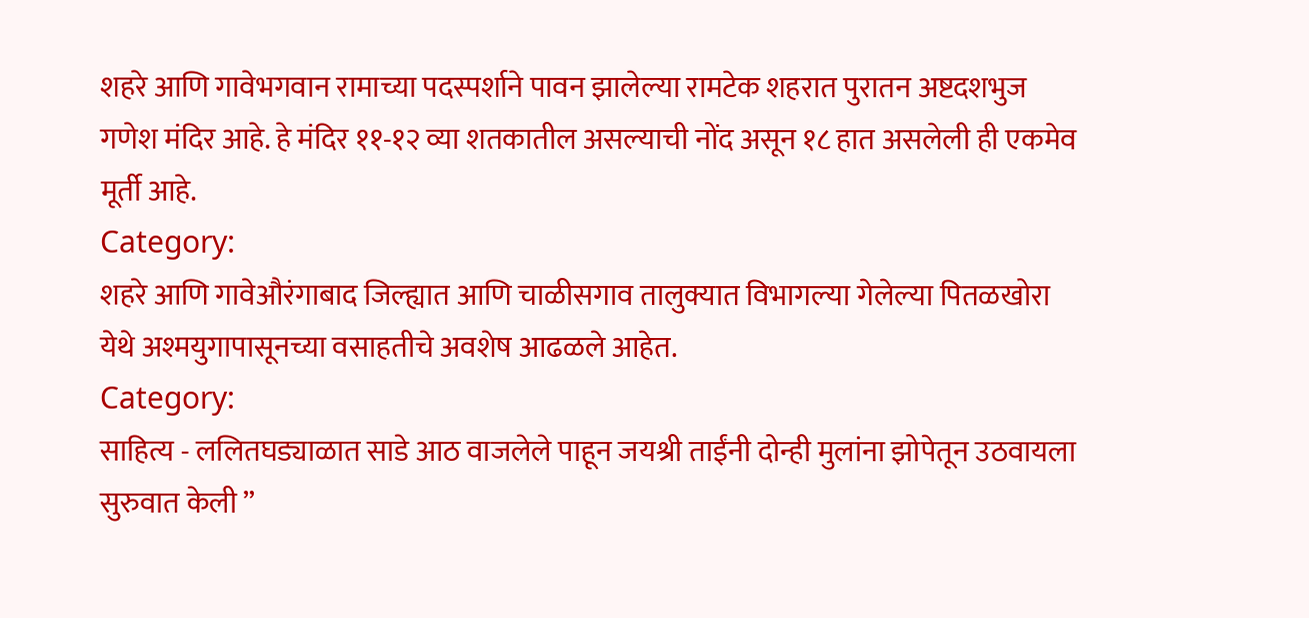शहरे आणि गावेभगवान रामाच्या पदस्पर्शाने पावन झालेल्या रामटेक शहरात पुरातन अष्टदशभुज गणेश मंदिर आहे. हे मंदिर ११-१२ व्या शतकातील असल्याची नोंद असून १८ हात असलेली ही एकमेव मूर्ती आहे.
Category:
शहरे आणि गावेऔरंगाबाद जिल्ह्यात आणि चाळीसगाव तालुक्यात विभागल्या गेलेल्या पितळखोरा येथे अश्मयुगापासूनच्या वसाहतीचे अवशेष आढळले आहेत.
Category:
साहित्य - ललितघड्याळात साडे आठ वाजलेले पाहून जयश्री ताईंनी दोन्ही मुलांना झोपेतून उठवायला सुरुवात केली ”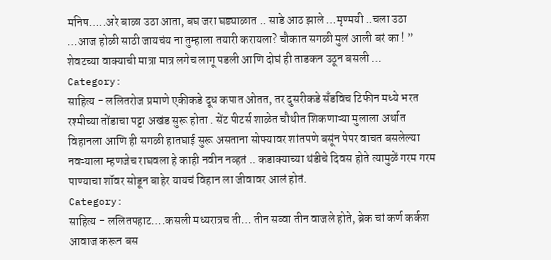मनिष…..अरे बाळा उठा आता, बघ जरा घड्याळात .. साडे आठ झाले …मृण्मयी ..चला उठा …आज होळी साठी जायचंय ना तुम्हाला तयारी करायला? चौकात सगळी मुलं आली बरं का ! ” शेवटच्या वाक्याची मात्रा मात्र लगेच लागू पडली आणि दोघं ही ताडकन उठून बसली …
Category:
साहित्य - ललितरोज प्रमाणे एकीकडे दूध कपात ओतत, तर दुसरीकडे सँडविच टिफीन मध्ये भरत रश्मीच्या तोंडाचा पट्टा अखंड सुरू होता . सेंट पीटर्स शाळेत चौथीत शिकणाऱ्या मुलाला अर्थात विहानला आणि ही सगळी हातघाई सुरू असताना सोफ्यावर शांतपणे बसूंन पेपर वाचत बसलेल्या नवऱ्याला म्हणजेच राघवला हे काही नवीन नव्हतं .. कडाक्याच्या थंडीचे दिवस होते त्यामुळें गरम गरम पाण्याचा शॉवर सोडून बाहेर यायचं विहान ला जीवावर आलं होतं.
Category:
साहित्य - ललितपहाट….कसली मध्यरात्रच ती… तीन सव्वा तीन वाजले होते, ब्रेक चां कर्ण कर्कश आवाज करून बस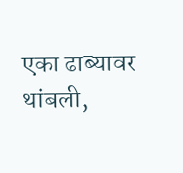एका ढाब्यावर थांबली,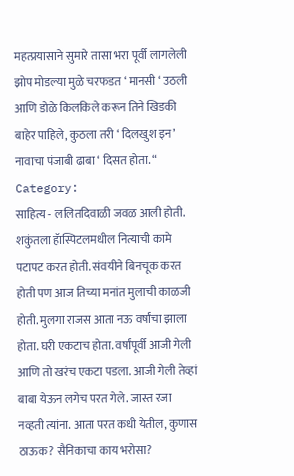महत्प्रयासाने सुमारे तासा भरा पूर्वी लागलेली झोप मोडल्या मुळे चरफडत ‘ मानसी ‘ उठली आणि डोळे किलकिले करून तिने खिडकी बाहेर पाहिले, कुठला तरी ‘ दिलखुश इन’ नावाचा पंजाबी ढाबा ‘ दिसत होता. “
Category:
साहित्य - ललितदिवाळी जवळ आली होती. शकुंतला हॅास्पिटलमधील नित्याची कामे पटापट करत होती. संवयीने बिनचूक करत होती पण आज तिच्या मनांत मुलाची काळजी होती. मुलगा राजस आता नऊ वर्षांचा झाला होता. घरी एकटाच होता. वर्षांपूर्वी आजी गेली आणि तो खरंच एकटा पडला. आजी गेली तेव्हां बाबा येऊन लगेच परत गेले. जास्त रजा नव्हती त्यांना. आता परत कधी येतील, कुणास ठाऊक? सैनिकाचा काय भरोसा?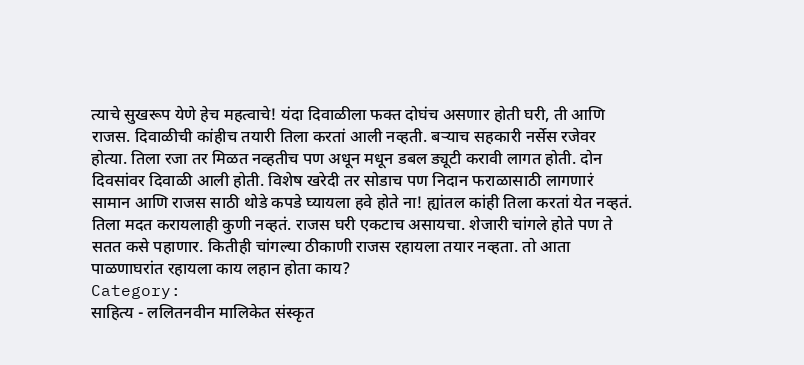त्याचे सुखरूप येणे हेच महत्वाचे! यंदा दिवाळीला फक्त दोघंच असणार होती घरी, ती आणि राजस. दिवाळीची कांहीच तयारी तिला करतां आली नव्हती. बऱ्याच सहकारी नर्सेस रजेवर होत्या. तिला रजा तर मिळत नव्हतीच पण अधून मधून डबल ड्यूटी करावी लागत होती. दोन दिवसांवर दिवाळी आली होती. विशेष खरेदी तर सोडाच पण निदान फराळासाठी लागणारं सामान आणि राजस साठी थोडे कपडे घ्यायला हवे होते ना! ह्यांतल कांही तिला करतां येत नव्हतं. तिला मदत करायलाही कुणी नव्हतं. राजस घरी एकटाच असायचा. शेजारी चांगले होते पण ते सतत कसे पहाणार. कितीही चांगल्या ठीकाणी राजस रहायला तयार नव्हता. तो आता पाळणाघरांत रहायला काय लहान होता काय?
Category:
साहित्य - ललितनवीन मालिकेत संस्कृत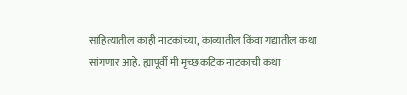साहित्यातील काही नाटकांच्या, काव्यातील किंवा गद्यातील कथा सांगणार आहे. ह्यापूर्वी मी मृच्छकटिक नाटकाची कथा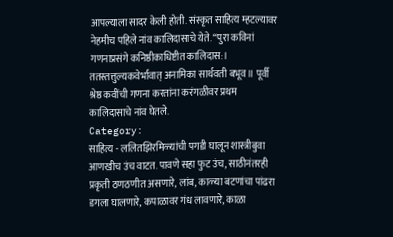आपल्याला सादर केली होती. संस्कृत साहित्य म्हटल्यावर नेहमीच पहिले नांव कालिदासाचे येते. “पुरा कविनां गणनाप्रसंगे कनिष्ठीकाधिष्टीत कालिदास:। ततस्तत्तुल्यकवेर्भावात् अनामिका सार्थवती बभूव॥ पूर्वी श्रेष्ठ कवींची गणना करतांना करंगळीवर प्रथम कालिदासाचे नांव घेतले.
Category:
साहित्य - ललितझिरमिळ्यांची पगडी घालून शास्त्रीबुवा आणखीच उंच वाटत. पावणे सहा फुट उंच, साठीनंतरही प्रकृती ठणठणीत असणारे, लांब, काळ्या बटणांचा पांढरा डगला घालणारे, कपाळावर गंध लावणारे, काळा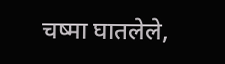चष्मा घातलेले,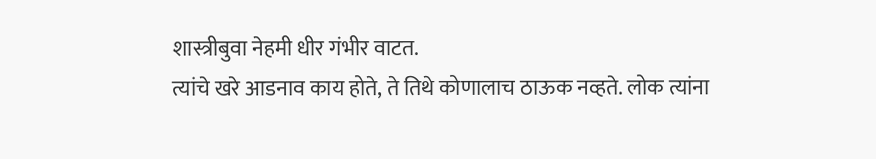शास्त्रीबुवा नेहमी धीर गंभीर वाटत.
त्यांचे खरे आडनाव काय होते, ते तिथे कोणालाच ठाऊक नव्हते. लोक त्यांना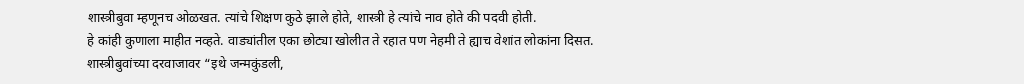शास्त्रीबुवा म्हणूनच ओळखत. त्यांचे शिक्षण कुठे झाले होते, शास्त्री हे त्यांचे नाव होते की पदवी होती.
हे कांही कुणाला माहीत नव्हते. वाड्यांतील एका छोट्या खोलीत ते रहात पण नेहमी ते ह्याच वेशांत लोकांना दिसत. शास्त्रीबुवांच्या दरवाजावर “इथे जन्मकुंडली,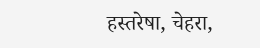हस्तरेषा, चेहरा,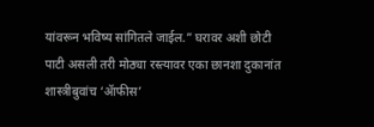यांवरून भविष्य सांगितले जाईल.” घरावर अशी छोटी पाटी असली तरी मोठ्या रस्त्यावर एका छानशा दुकानांत शास्त्रीबुवांच ‘ॲाफीस’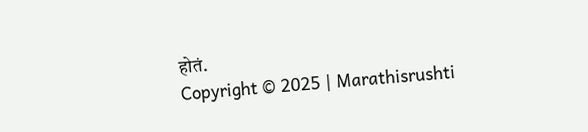होतं.
Copyright © 2025 | Marathisrushti